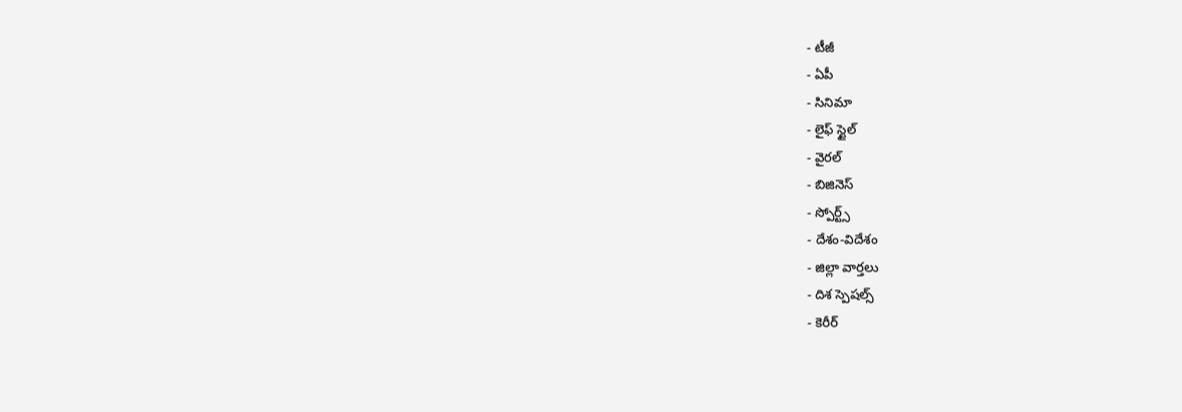- టీజీ
- ఏపీ
- సినిమా
- లైఫ్ స్టైల్
- వైరల్
- బిజినెస్
- స్పోర్ట్స్
- దేశం-విదేశం
- జిల్లా వార్తలు
- దిశ స్పెషల్స్
- కెరీర్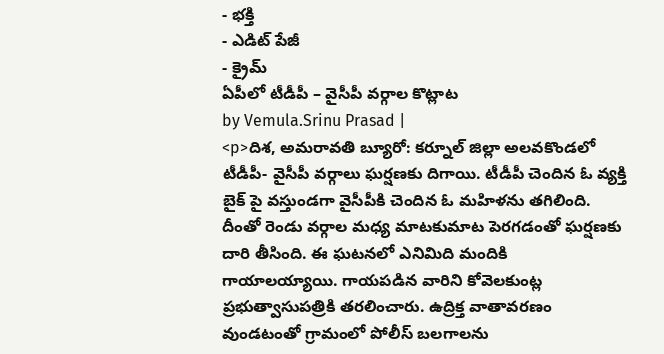- భక్తి
- ఎడిట్ పేజీ
- క్రైమ్
ఏపీలో టీడీపీ – వైసీపీ వర్గాల కొట్లాట
by Vemula.Srinu Prasad |
<p>దిశ, అమరావతి బ్యూరో: కర్నూల్ జిల్లా అలవకొండలో టీడీపీ- వైసీపీ వర్గాలు ఘర్షణకు దిగాయి. టీడీపీ చెందిన ఓ వ్యక్తి బైక్ పై వస్తుండగా వైసీపీకి చెందిన ఓ మహిళను తగిలింది. దీంతో రెండు వర్గాల మధ్య మాటకుమాట పెరగడంతో ఘర్షణకు దారి తీసింది. ఈ ఘటనలో ఎనిమిది మందికి గాయాలయ్యాయి. గాయపడిన వారిని కోవెలకుంట్ల ప్రభుత్వాసుపత్రికి తరలించారు. ఉద్రిక్త వాతావరణం వుండటంతో గ్రామంలో పోలీస్ బలగాలను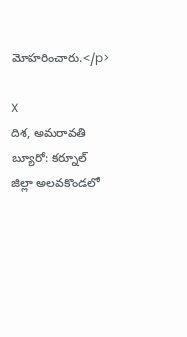మోహరించారు.</p>

X
దిశ, అమరావతి బ్యూరో: కర్నూల్ జిల్లా అలవకొండలో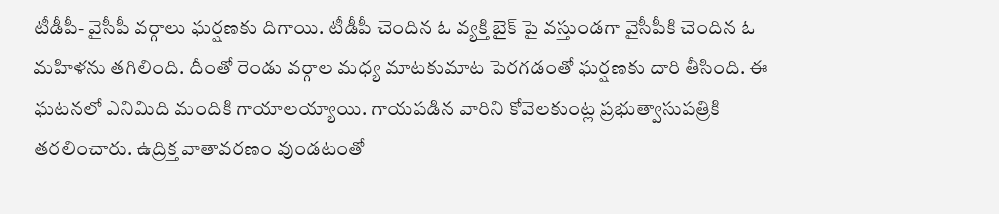టీడీపీ- వైసీపీ వర్గాలు ఘర్షణకు దిగాయి. టీడీపీ చెందిన ఓ వ్యక్తి బైక్ పై వస్తుండగా వైసీపీకి చెందిన ఓ మహిళను తగిలింది. దీంతో రెండు వర్గాల మధ్య మాటకుమాట పెరగడంతో ఘర్షణకు దారి తీసింది. ఈ ఘటనలో ఎనిమిది మందికి గాయాలయ్యాయి. గాయపడిన వారిని కోవెలకుంట్ల ప్రభుత్వాసుపత్రికి తరలించారు. ఉద్రిక్త వాతావరణం వుండటంతో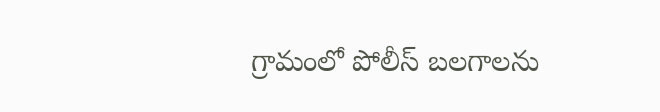గ్రామంలో పోలీస్ బలగాలను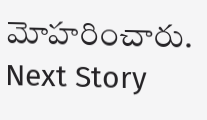మోహరించారు.
Next Story